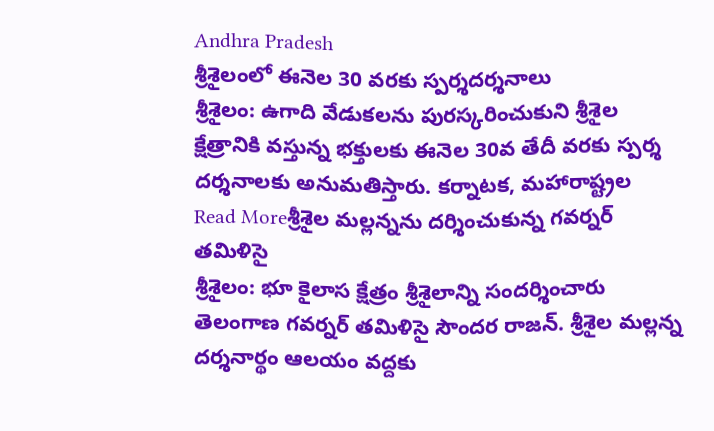Andhra Pradesh
శ్రీశైలంలో ఈనెల 30 వరకు స్పర్శదర్శనాలు
శ్రీశైలం: ఉగాది వేడుకలను పురస్కరించుకుని శ్రీశైల క్షేత్రానికి వస్తున్న భక్తులకు ఈనెల 30వ తేదీ వరకు స్పర్శ దర్శనాలకు అనుమతిస్తారు. కర్నాటక, మహారాష్ట్రల
Read Moreశ్రీశైల మల్లన్నను దర్శించుకున్న గవర్నర్ తమిళిసై
శ్రీశైలం: భూ కైలాస క్షేత్రం శ్రీశైలాన్ని సందర్శించారు తెలంగాణ గవర్నర్ తమిళిసై సౌందర రాజన్. శ్రీశైల మల్లన్న దర్శనార్థం ఆలయం వద్దకు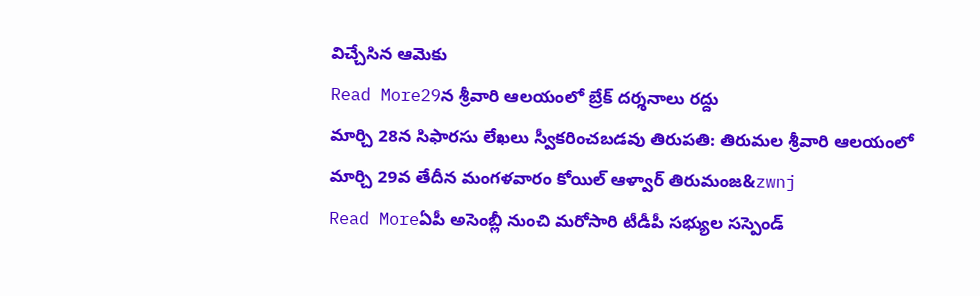విచ్చేసిన ఆమెకు
Read More29న శ్రీవారి ఆలయంలో బ్రేక్ దర్శనాలు రద్దు
మార్చి 28న సిఫారసు లేఖలు స్వీకరించబడవు తిరుపతి: తిరుమల శ్రీవారి ఆలయంలో మార్చి 29వ తేదీన మంగళవారం కోయిల్ ఆళ్వార్ తిరుమంజ&zwnj
Read Moreఏపీ అసెంబ్లీ నుంచి మరోసారి టీడీపీ సభ్యుల సస్పెండ్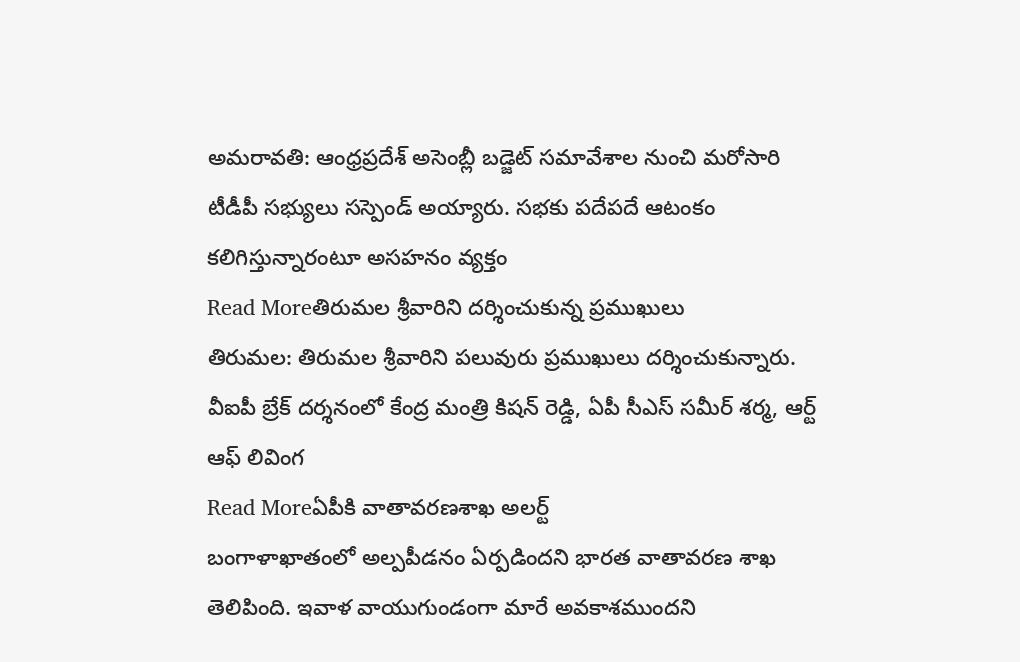అమరావతి: ఆంధ్రప్రదేశ్ అసెంబ్లీ బడ్జెట్ సమావేశాల నుంచి మరోసారి టీడీపీ సభ్యులు సస్పెండ్ అయ్యారు. సభకు పదేపదే ఆటంకం కలిగిస్తున్నారంటూ అసహనం వ్యక్తం
Read Moreతిరుమల శ్రీవారిని దర్శించుకున్న ప్రముఖులు
తిరుమల: తిరుమల శ్రీవారిని పలువురు ప్రముఖులు దర్శించుకున్నారు. వీఐపీ బ్రేక్ దర్శనంలో కేంద్ర మంత్రి కిషన్ రెడ్డి, ఏపీ సీఎస్ సమీర్ శర్మ, ఆర్ట్ ఆఫ్ లివింగ
Read Moreఏపీకి వాతావరణశాఖ అలర్ట్
బంగాళాఖాతంలో అల్పపీడనం ఏర్పడిందని భారత వాతావరణ శాఖ తెలిపింది. ఇవాళ వాయుగుండంగా మారే అవకాశముందని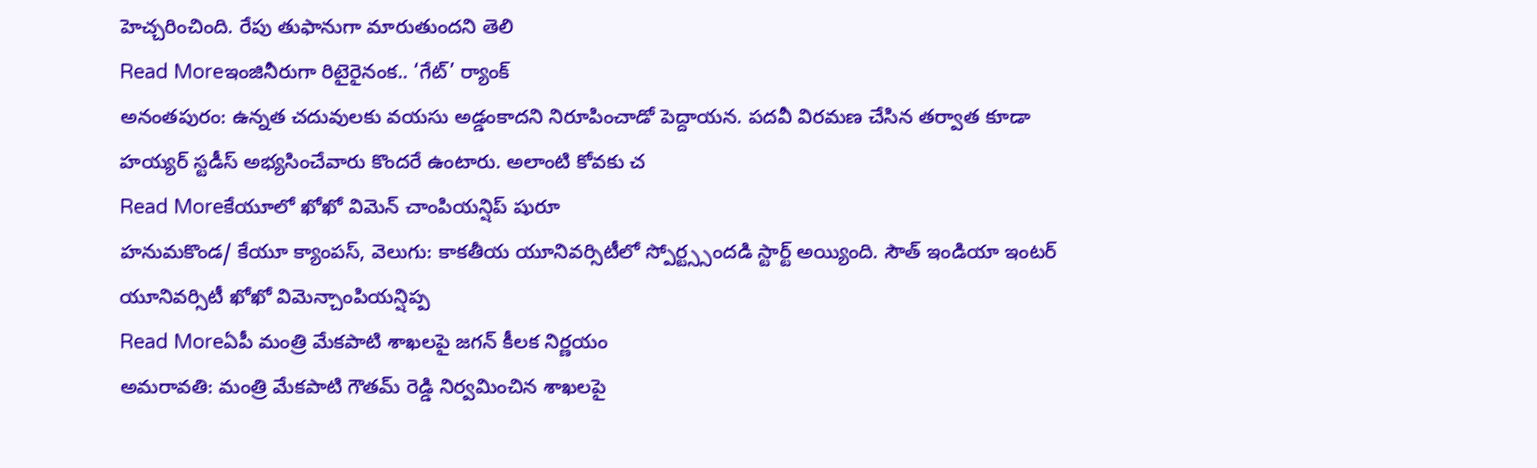హెచ్చరించింది. రేపు తుఫానుగా మారుతుందని తెలి
Read Moreఇంజినీరుగా రిటైరైనంక.. ‘గేట్’ ర్యాంక్
అనంతపురం: ఉన్నత చదువులకు వయసు అడ్డంకాదని నిరూపించాడో పెద్దాయన. పదవీ విరమణ చేసిన తర్వాత కూడా హయ్యర్ స్టడీస్ అభ్యసించేవారు కొందరే ఉంటారు. అలాంటి కోవకు చ
Read Moreకేయూలో ఖోఖో విమెన్ చాంపియన్షిప్ షురూ
హనుమకొండ/ కేయూ క్యాంపస్, వెలుగు: కాకతీయ యూనివర్సిటీలో స్పోర్ట్స్సందడి స్టార్ట్ అయ్యింది. సౌత్ ఇండియా ఇంటర్ యూనివర్సిటీ ఖోఖో విమెన్చాంపియన్షిప్ప
Read Moreఏపీ మంత్రి మేకపాటి శాఖలపై జగన్ కీలక నిర్ణయం
అమరావతి: మంత్రి మేకపాటి గౌతమ్ రెడ్డి నిర్వమించిన శాఖలపై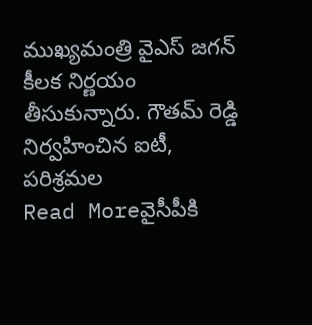ముఖ్యమంత్రి వైఎస్ జగన్ కీలక నిర్ణయం తీసుకున్నారు. గౌతమ్ రెడ్డి నిర్వహించిన ఐటీ, పరిశ్రమల
Read Moreవైసీపీకి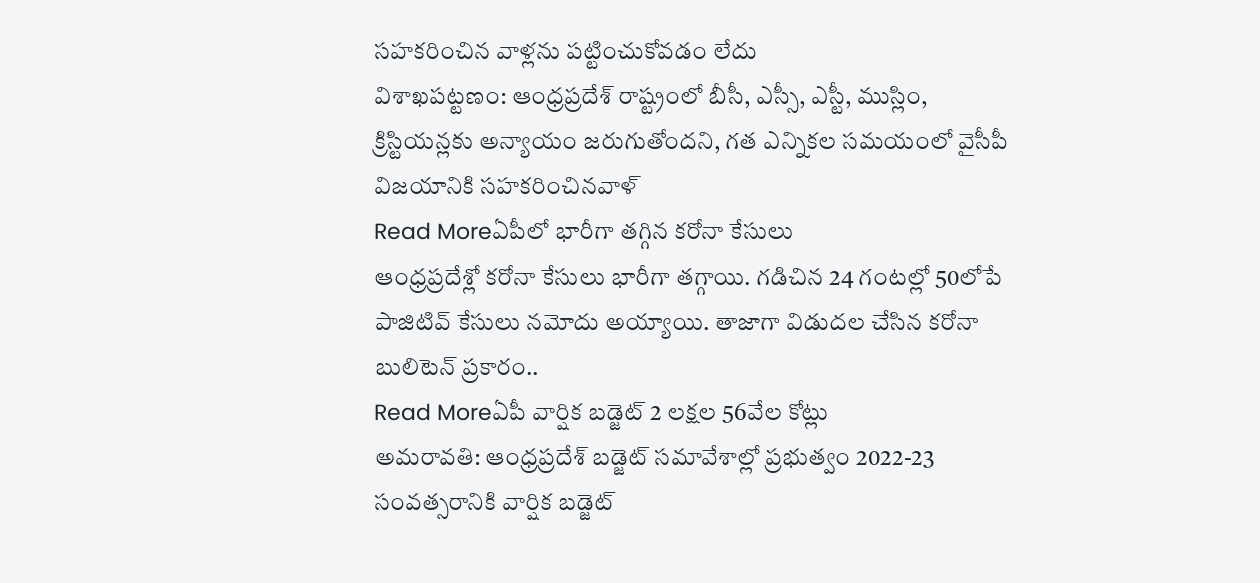సహకరించిన వాళ్లను పట్టించుకోవడం లేదు
విశాఖపట్టణం: ఆంధ్రప్రదేశ్ రాష్ట్రంలో బీసీ, ఎస్సీ, ఎస్టీ, ముస్లిం, క్రిస్టియన్లకు అన్యాయం జరుగుతోందని, గత ఎన్నికల సమయంలో వైసీపీ విజయానికి సహకరించినవాళ్
Read Moreఏపీలో భారీగా తగ్గిన కరోనా కేసులు
ఆంధ్రప్రదేశ్లో కరోనా కేసులు భారీగా తగ్గాయి. గడిచిన 24 గంటల్లో 50లోపే పాజిటివ్ కేసులు నమోదు అయ్యాయి. తాజాగా విడుదల చేసిన కరోనా బులిటెన్ ప్రకారం..
Read Moreఏపీ వార్షిక బడ్జెట్ 2 లక్షల 56వేల కోట్లు
అమరావతి: ఆంధ్రప్రదేశ్ బడ్జెట్ సమావేశాల్లో ప్రభుత్వం 2022-23 సంవత్సరానికి వార్షిక బడ్జెట్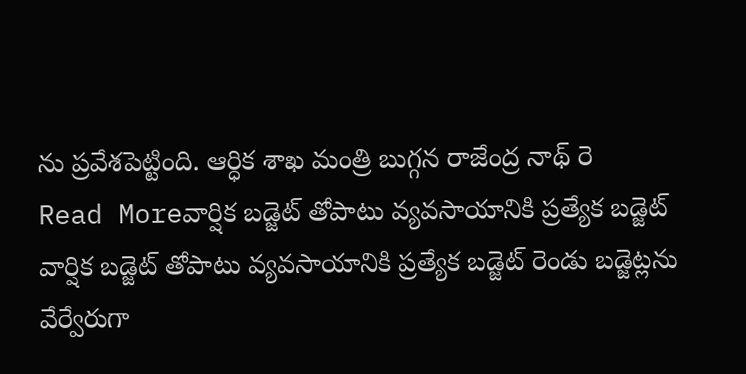ను ప్రవేశపెట్టింది. ఆర్ధిక శాఖ మంత్రి బుగ్గన రాజేంద్ర నాథ్ రె
Read Moreవార్షిక బడ్జెట్ తోపాటు వ్యవసాయానికి ప్రత్యేక బడ్జెట్
వార్షిక బడ్జెట్ తోపాటు వ్యవసాయానికి ప్రత్యేక బడ్జెట్ రెండు బడ్జెట్లను వేర్వేరుగా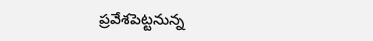ప్రవేశపెట్టనున్న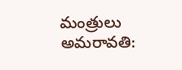మంత్రులు అమరావతి: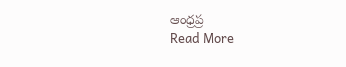ఆంధ్రప్ర
Read More